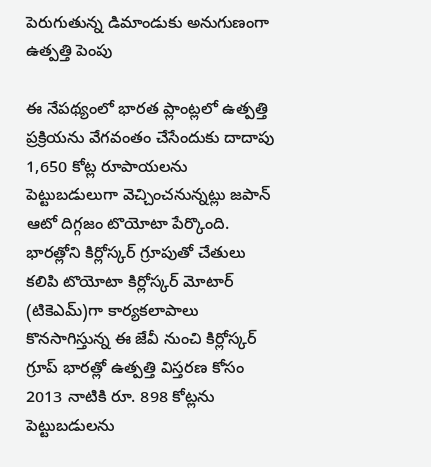పెరుగుతున్న డిమాండుకు అనుగుణంగా ఉత్పత్తి పెంపు

ఈ నేపథ్యంలో భారత ప్లాంట్లలో ఉత్పత్తి ప్రక్రియను వేగవంతం చేసేందుకు దాదాపు 1,650 కోట్ల రూపాయలను పెట్టుబడులుగా వెచ్చించనున్నట్లు జపాన్ ఆటో దిగ్గజం టొయోటా పేర్కొంది. భారత్లోని కిర్లోస్కర్ గ్రూపుతో చేతులు కలిపి టొయోటా కిర్లోస్కర్ మోటార్ (టికెఎమ్)గా కార్యకలాపాలు కొనసాగిస్తున్న ఈ జేవీ నుంచి కిర్లోస్కర్ గ్రూప్ భారత్లో ఉత్పత్తి విస్తరణ కోసం 2013 నాటికి రూ. 898 కోట్లను పెట్టుబడులను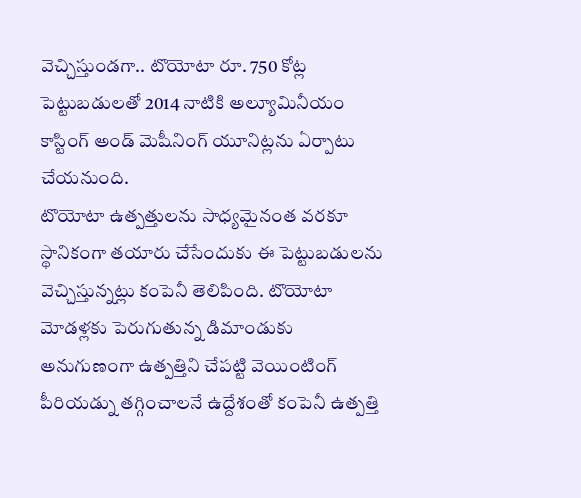వెచ్చిస్తుండగా.. టొయోటా రూ. 750 కోట్ల పెట్టుబడులతో 2014 నాటికి అల్యూమినీయం కాస్టింగ్ అండ్ మెషీనింగ్ యూనిట్లను ఏర్పాటు చేయనుంది.
టొయోటా ఉత్పత్తులను సాధ్యమైనంత వరకూ స్థానికంగా తయారు చేసేందుకు ఈ పెట్టుబడులను వెచ్చిస్తున్నట్లు కంపెనీ తెలిపింది. టొయోటా మోడళ్లకు పెరుగుతున్న డిమాండుకు అనుగుణంగా ఉత్పత్తిని చేపట్టి వెయింటింగ్ పీరియడ్ను తగ్గించాలనే ఉద్దేశంతో కంపెనీ ఉత్పత్తి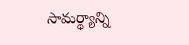సామర్థ్యాన్ని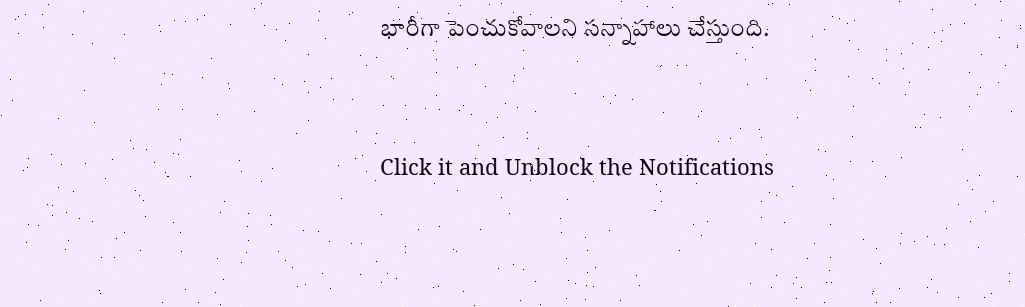భారీగా పెంచుకోవాలని సన్నాహాలు చేస్తుంది.


Click it and Unblock the Notifications